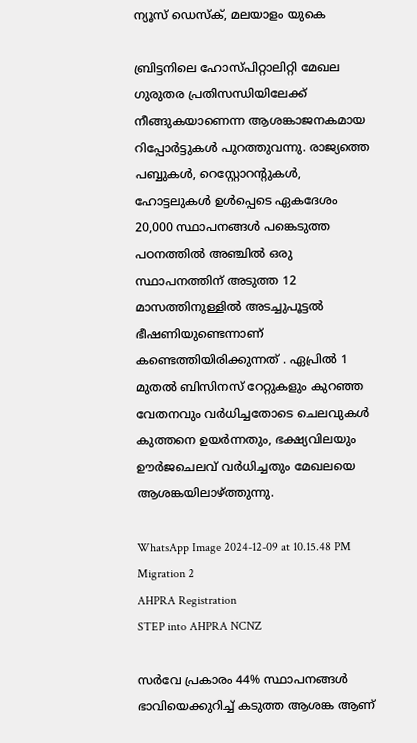ന്യൂസ് ഡെസ്ക്, മലയാളം യുകെ

ബ്രിട്ടനിലെ ഹോസ്പിറ്റാലിറ്റി മേഖല ഗുരുതര പ്രതിസന്ധിയിലേക്ക് നീങ്ങുകയാണെന്ന ആശങ്കാജനകമായ റിപ്പോർട്ടുകൾ പുറത്തുവന്നു. രാജ്യത്തെ പബ്ബുകൾ, റെസ്റ്റോറന്റുകൾ, ഹോട്ടലുകൾ ഉൾപ്പെടെ ഏകദേശം 20,000 സ്ഥാപനങ്ങൾ പങ്കെടുത്ത പഠനത്തിൽ അഞ്ചിൽ ഒരു സ്ഥാപനത്തിന് അടുത്ത 12 മാസത്തിനുള്ളിൽ അടച്ചുപൂട്ടൽ ഭീഷണിയുണ്ടെന്നാണ് കണ്ടെത്തിയിരിക്കുന്നത് . ഏപ്രിൽ 1 മുതൽ ബിസിനസ് റേറ്റുകളും കുറഞ്ഞ വേതനവും വർധിച്ചതോടെ ചെലവുകൾ കുത്തനെ ഉയർന്നതും, ഭക്ഷ്യവിലയും ഊർജചെലവ് വർധിച്ചതും മേഖലയെ ആശങ്കയിലാഴ്ത്തുന്നു.

WhatsApp Image 2024-12-09 at 10.15.48 PM
Migration 2
AHPRA Registration
STEP into AHPRA NCNZ

സർവേ പ്രകാരം 44% സ്ഥാപനങ്ങൾ ഭാവിയെക്കുറിച്ച് കടുത്ത ആശങ്ക ആണ്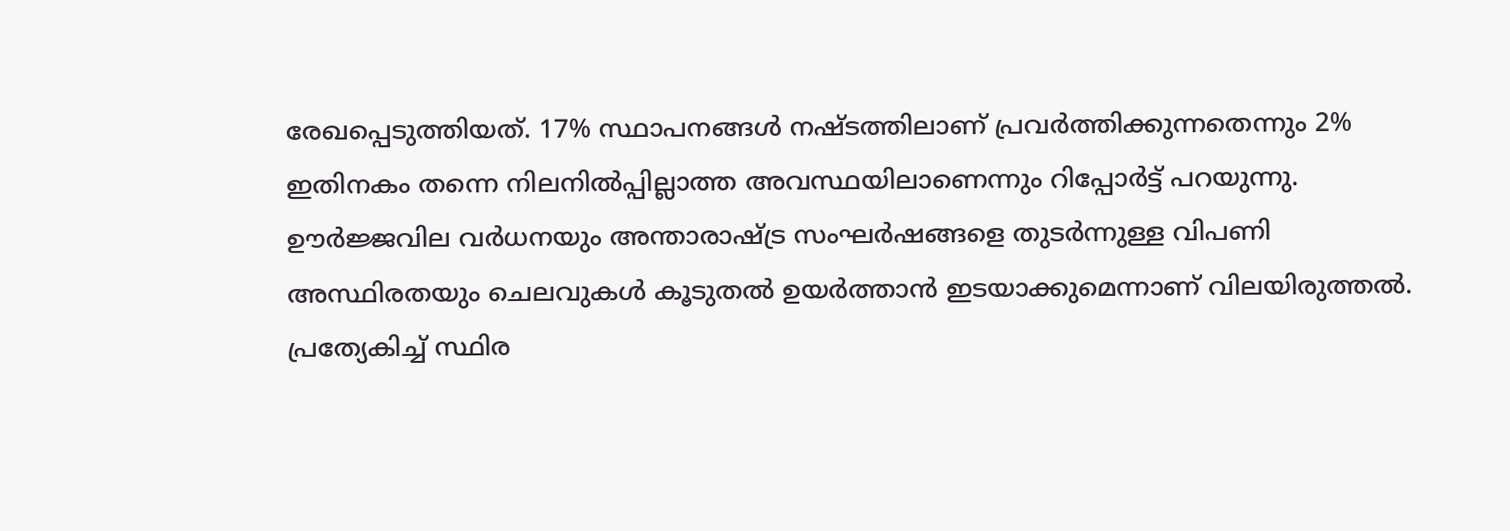രേഖപ്പെടുത്തിയത്. 17% സ്ഥാപനങ്ങൾ നഷ്ടത്തിലാണ് പ്രവർത്തിക്കുന്നതെന്നും 2% ഇതിനകം തന്നെ നിലനിൽപ്പില്ലാത്ത അവസ്ഥയിലാണെന്നും റിപ്പോർട്ട് പറയുന്നു. ഊർജ്ജവില വർധനയും അന്താരാഷ്ട്ര സംഘർഷങ്ങളെ തുടർന്നുള്ള വിപണി അസ്ഥിരതയും ചെലവുകൾ കൂടുതൽ ഉയർത്താൻ ഇടയാക്കുമെന്നാണ് വിലയിരുത്തൽ. പ്രത്യേകിച്ച് സ്ഥിര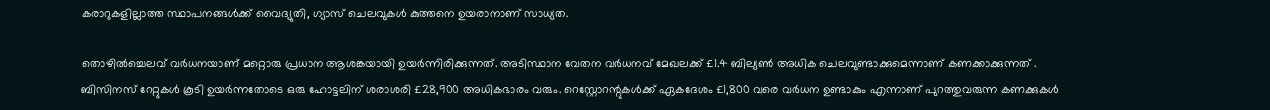കരാറുകളില്ലാത്ത സ്ഥാപനങ്ങൾക്ക് വൈദ്യുതി, ഗ്യാസ് ചെലവുകൾ കുത്തനെ ഉയരാനാണ് സാധ്യത.

തൊഴിൽച്ചെലവ് വർധനയാണ് മറ്റൊരു പ്രധാന ആശങ്കയായി ഉയർന്നിരിക്കുന്നത്. അടിസ്ഥാന വേതന വർധനവ് മേഖലക്ക് £1.4 ബില്യൺ അധിക ചെലവുണ്ടാക്കുമെന്നാണ് കണക്കാക്കുന്നത് . ബിസിനസ് റേറ്റുകൾ കൂടി ഉയർന്നതോടെ ഒരു ഹോട്ടലിന് ശരാശരി £28,900 അധികഭാരം വരും. റെസ്റ്റോറന്റുകൾക്ക് ഏകദേശം £1,800 വരെ വർധന ഉണ്ടാകും എന്നാണ് പുറത്തുവരുന്ന കണക്കുകൾ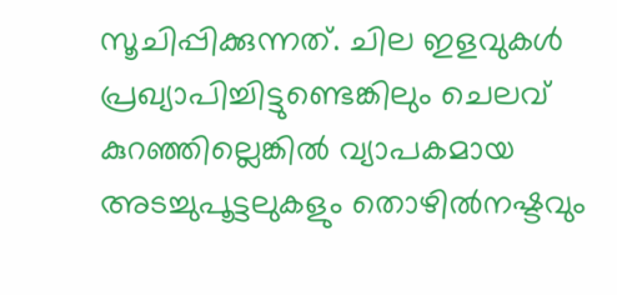സൂചിപ്പിക്കുന്നത്. ചില ഇളവുകൾ പ്രഖ്യാപിച്ചിട്ടുണ്ടെങ്കിലും ചെലവ് കുറഞ്ഞില്ലെങ്കിൽ വ്യാപകമായ അടച്ചുപൂട്ടലുകളും തൊഴിൽനഷ്ടവും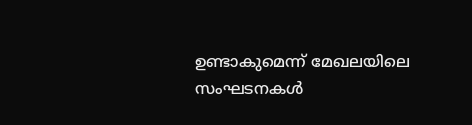ഉണ്ടാകുമെന്ന് മേഖലയിലെ സംഘടനകൾ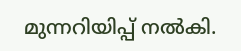മുന്നറിയിപ്പ് നൽകി.